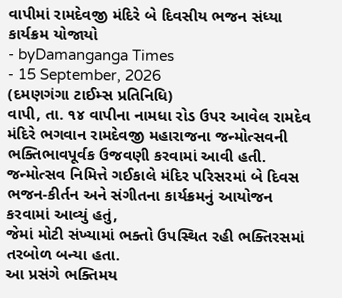વાપીમાં રામદેવજી મંદિરે બે દિવસીય ભજન સંધ્યા કાર્યક્રમ યોજાયો
- byDamanganga Times
- 15 September, 2026
(દમણગંગા ટાઈમ્સ પ્રતિનિધિ)
વાપી, તા. ૧૪ વાપીના નામધા રોડ ઉપર આવેલ રામદેવ મંદિરે ભગવાન રામદેવજી મહારાજના જન્મોત્સવની ભક્તિભાવપૂર્વક ઉજવણી કરવામાં આવી હતી. જન્મોત્સવ નિમિત્તે ગઈકાલે મંદિર પરિસરમાં બે દિવસ ભજન-કીર્તન અને સંગીતના કાર્યક્રમનું આયોજન કરવામાં આવ્યું હતું,
જેમાં મોટી સંખ્યામાં ભક્તો ઉપસ્થિત રહી ભક્તિરસમાં તરબોળ બન્યા હતા.
આ પ્રસંગે ભક્તિમય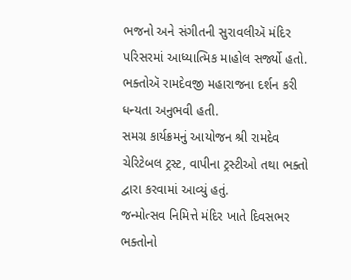ભજનો અને સંગીતની સુરાવલીઍ મંદિર પરિસરમાં આધ્યાત્મિક માહોલ સર્જ્યો હતો. ભક્તોઍ રામદેવજી મહારાજના દર્શન કરી ધન્યતા અનુભવી હતી.
સમગ્ર કાર્યક્રમનું આયોજન શ્રી રામદેવ ચેરિટેબલ ટ્રસ્ટ, વાપીના ટ્રસ્ટીઓ તથા ભક્તો દ્વારા કરવામાં આવ્યું હતું.
જન્મોત્સવ નિમિત્તે મંદિર ખાતે દિવસભર ભક્તોનો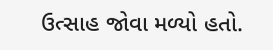ઉત્સાહ જોવા મળ્યો હતો.